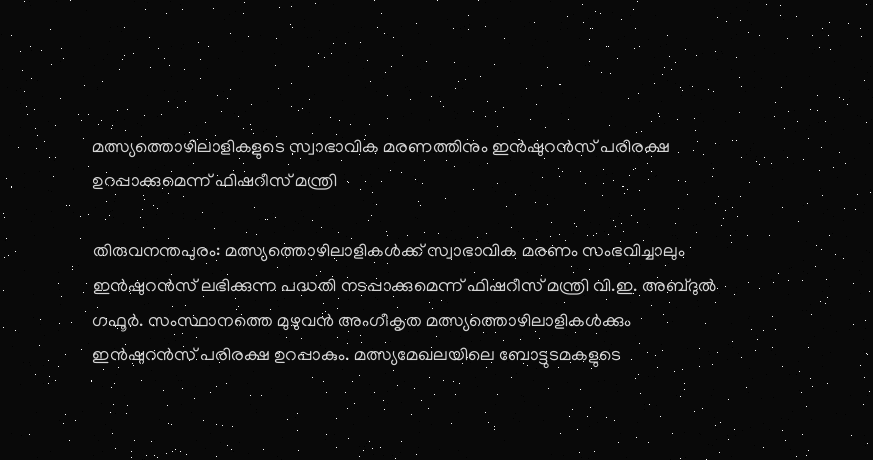മത്സ്യത്തൊഴിലാളികളുടെ സ്വാഭാവിക മരണത്തിനും ഇൻഷുറൻസ് പരിരക്ഷ ഉറപ്പാക്കുമെന്ന് ഫിഷറീസ് മന്ത്രി

തിരുവനന്തപുരം: മത്സ്യത്തൊഴിലാളികൾക്ക് സ്വാഭാവിക മരണം സംഭവിച്ചാലും ഇൻഷുറൻസ് ലഭിക്കുന്ന പദ്ധതി നടപ്പാക്കുമെന്ന് ഫിഷറീസ് മന്ത്രി വി.ഇ. അബ്ദുൽ ഗഫൂർ. സംസ്ഥാനത്തെ മുഴുവൻ അംഗീകൃത മത്സ്യത്തൊഴിലാളികൾക്കും ഇൻഷുറൻസ് പരിരക്ഷ ഉറപ്പാകും. മത്സ്യമേഖലയിലെ ബോട്ടുടമകളുടെ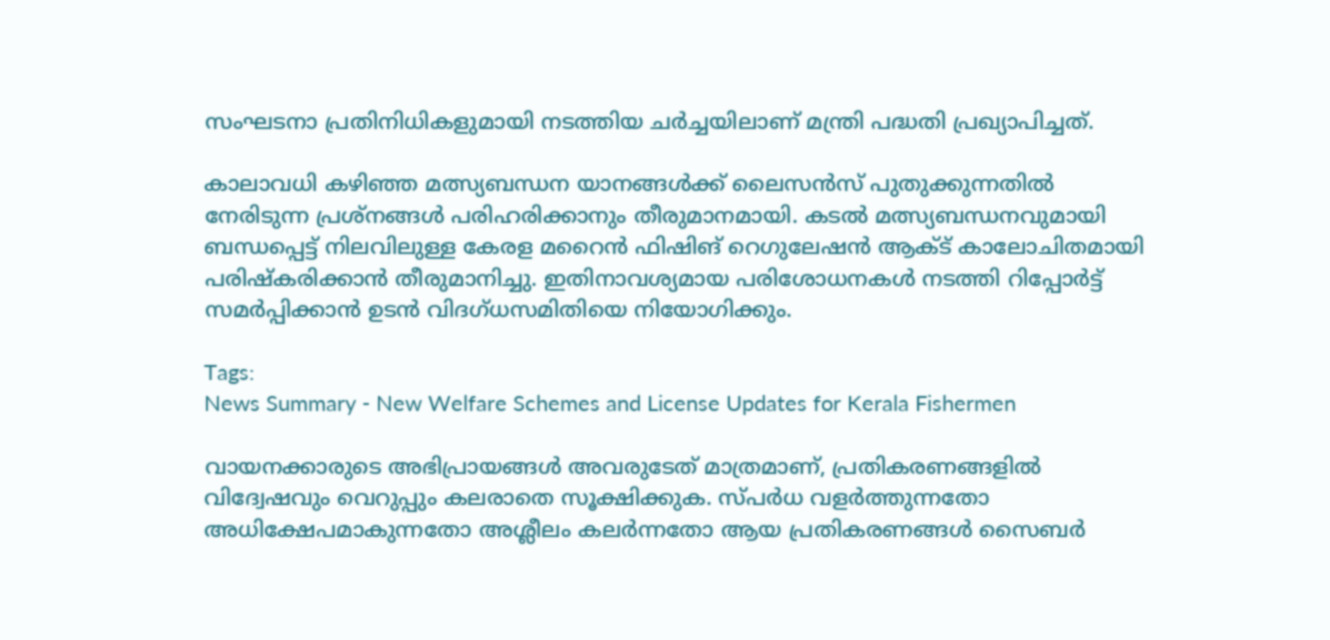സംഘടനാ പ്രതിനിധികളുമായി നടത്തിയ ചർച്ചയിലാണ് മന്ത്രി പദ്ധതി പ്രഖ്യാപിച്ചത്.

കാലാവധി കഴിഞ്ഞ മത്സ്യബന്ധന യാനങ്ങൾക്ക് ലൈസൻസ് പുതുക്കുന്നതിൽ നേരിടുന്ന പ്രശ്നങ്ങൾ പരിഹരിക്കാനും തീരുമാനമായി. കടൽ മത്സ്യബന്ധനവുമായി ബന്ധപ്പെട്ട് നിലവിലുള്ള കേരള മറൈൻ ഫിഷിങ് റെഗുലേഷൻ ആക്ട് കാലോചിതമായി പരിഷ്‌കരിക്കാൻ തീരുമാനിച്ചു. ഇതിനാവശ്യമായ പരിശോധനകൾ നടത്തി റിപ്പോർട്ട് സമർപ്പിക്കാൻ ഉടൻ വിദഗ്ധസമിതിയെ നിയോഗിക്കും.

Tags:
News Summary - New Welfare Schemes and License Updates for Kerala Fishermen

വായനക്കാരുടെ അഭിപ്രായങ്ങള്‍ അവരുടേത് മാത്രമാണ്, പ്രതികരണങ്ങളിൽ വിദ്വേഷവും വെറുപ്പും കലരാതെ സൂക്ഷിക്കുക. സ്പർധ വളർത്തുന്നതോ അധിക്ഷേപമാകുന്നതോ അശ്ലീലം കലർന്നതോ ആയ പ്രതികരണങ്ങൾ സൈബർ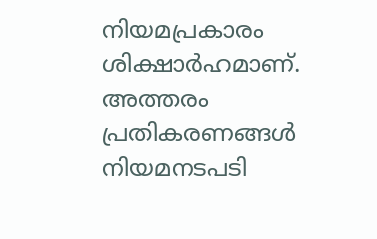നിയമപ്രകാരം ശിക്ഷാർഹമാണ്. അത്തരം പ്രതികരണങ്ങൾ നിയമനടപടി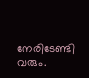നേരിടേണ്ടി വരും.